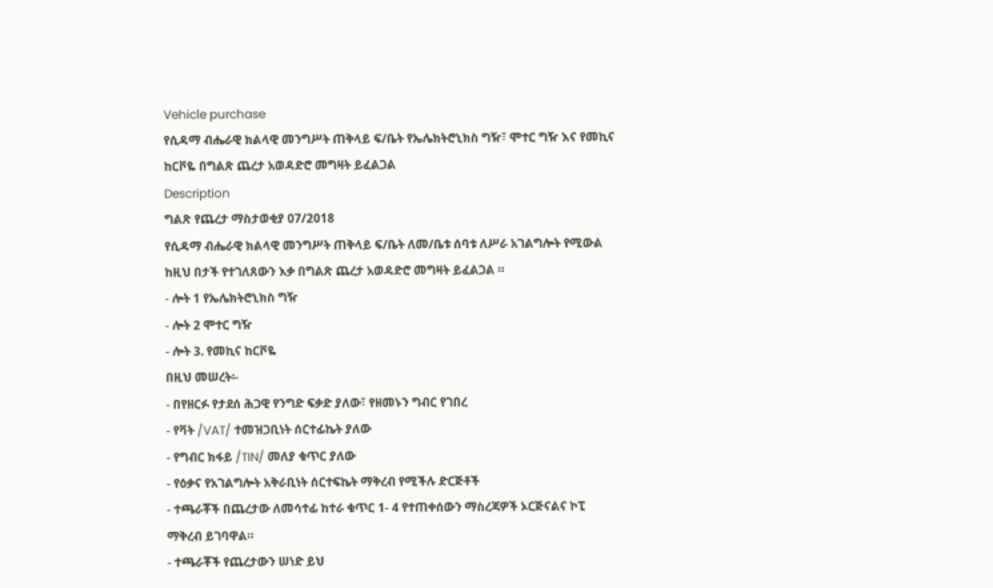Vehicle purchase
የሲዳማ ብሔራዊ ክልላዊ መንግሥት ጠቅላይ ፍ/ቤት የኤሌክትሮኒክስ ግዥ፣ ሞተር ግዥ እና የመኪና ከርቮዬ በግልጽ ጨረታ አወዳድሮ መግዛት ይፈልጋል
Description
ግልጽ የጨረታ ማስታወቂያ 07/2018
የሲዳማ ብሔራዊ ክልላዊ መንግሥት ጠቅላይ ፍ/ቤት ለመ/ቤቱ ሰባቱ ለሥራ አገልግሎት የሚውል ከዚህ በታች የተገለጸውን እቃ በግልጽ ጨረታ አወዳድሮ መግዛት ይፈልጋል ።
- ሎት 1 የኤሌክትሮኒክስ ግዥ
- ሎት 2 ሞተር ግዥ
- ሎት 3. የመኪና ከርቮዬ
በዚህ መሠረት፡-
- በየዘርፉ የታደሰ ሕጋዊ የንግድ ፍቃድ ያለው፣ የዘመኑን ግብር የገበረ
- የቫት /VAT/ ተመዝጋቢነት ሰርተፊኬት ያለው
- የግብር ክፋይ /TIN/ መለያ ቁጥር ያለው
- የዕቃና የአገልግሎት አቅራቢነት ሰርተፍኬት ማቅረብ የሚችሉ ድርጅቶች
- ተጫራቾች በጨረታው ለመሳተፊ ከተራ ቁጥር 1- 4 የተጠቀሰውን ማስረጃዎች ኦርጅናልና ኮፒ ማቅረብ ይገባዋል።
- ተጫራቾች የጨረታውን ሠነድ ይህ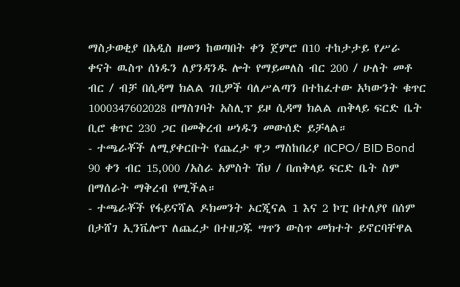ማስታወቂያ በአዲስ ዘመን ከወጣበት ቀን ጀምሮ በ10 ተከታታይ የሥራ ቀናት ዉስጥ ሰነዱን ለያንዳንዱ ሎት የማይመለስ ብር 200 / ሁለት መቶ ብር / ብቻ በሲዳማ ክልል ገቢዎች ባለሥልጣን በተከፈተው አካውንት ቁጥር 1000347602028 በማስገባት አስሊፕ ይዞ ሲዳማ ክልል ጠቅላይ ፍርድ ቤት ቢሮ ቁጥር 230 ጋር በመቅረብ ሠነዱን መውሰድ ይቻላል።
- ተጫራቾች ለሚያቀርቡት የጨረታ ዋጋ ማስከበሪያ በCPO/ BID Bond 90 ቀን ብር 15,000 /አስራ አምስት ሽህ / በጠቅላይ ፍርድ ቤት ስም በማሰራት ማቅረብ የሚችል።
- ተጫራቾች የፋይናሻል ዶክመንት ኦርጂናል 1 እና 2 ኮፒ በተለያየ በሰም በታሸገ ኢንቬሎፕ ለጨረታ በተዘጋጁ ሣጥን ውስጥ መክተት ይኖርባቸዋል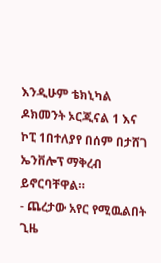እንዲሁም ቴክኒካል ዶክመንት ኦርጂናል 1 እና ኮፒ 1በተለያየ በሰም በታሸገ ኤንቨሎፕ ማቅረብ ይኖርባቸዋል።
- ጨረታው አየር የሚዉልበት ጊዜ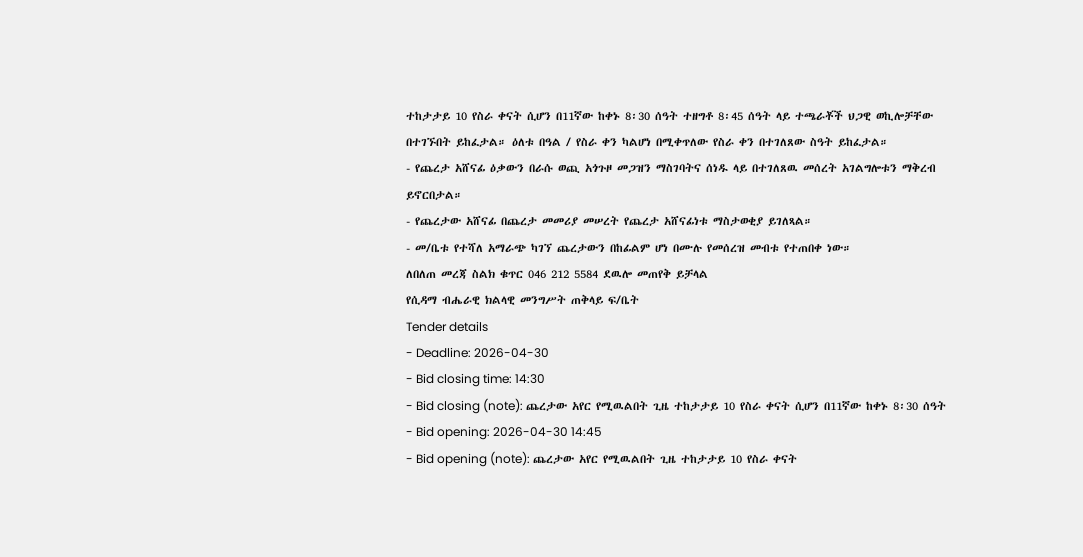ተከታታይ 10 የስራ ቀናት ሲሆን በ11ኛው ከቀኑ 8፡30 ሰዓት ተዘግቶ 8፡45 ሰዓት ላይ ተጫራቾች ህጋዊ ወኪሎቻቸው በተገኙበት ይከፈታል። ዕለቱ በዓል / የስራ ቀን ካልሆነ በሚቀጥለው የስራ ቀን በተገለጸው ስዓት ይከፈታል።
- የጨረታ አሸናፊ ዕቃውን በራሱ ወጪ አጎጉዞ መጋዝን ማስገባትና ሰነዱ ላይ በተገለጸዉ መሰረት አገልግሎቱን ማቅረብ ይኖርበታል።
- የጨረታው አሸናፊ በጨረታ መመሪያ መሠረት የጨረታ አሸናፊነቱ ማስታወቂያ ይገለጻል።
- መ/ቤቱ የተሻለ አማራጭ ካገኘ ጨረታውን በከፊልም ሆነ በሙሉ የመሰረዝ መብቱ የተጠበቀ ነው።
ለበለጠ መረጃ ስልክ ቁጥር 046 212 5584 ደዉሎ መጠየቅ ይቻላል
የሲዳማ ብሔራዊ ክልላዊ መንግሥት ጠቅላይ ፍ/ቤት
Tender details
- Deadline: 2026-04-30
- Bid closing time: 14:30
- Bid closing (note): ጨረታው አየር የሚዉልበት ጊዜ ተከታታይ 10 የስራ ቀናት ሲሆን በ11ኛው ከቀኑ 8፡30 ሰዓት
- Bid opening: 2026-04-30 14:45
- Bid opening (note): ጨረታው አየር የሚዉልበት ጊዜ ተከታታይ 10 የስራ ቀናት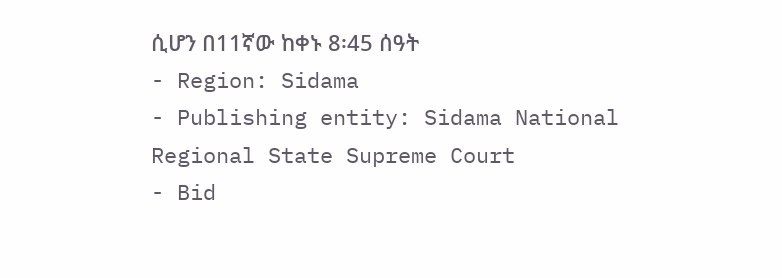ሲሆን በ11ኛው ከቀኑ 8፡45 ሰዓት
- Region: Sidama
- Publishing entity: Sidama National Regional State Supreme Court
- Bid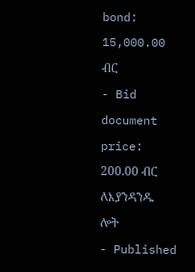bond: 15,000.00 ብር
- Bid document price: 200.00 ብር ለእያንዳንዱ ሎት
- Published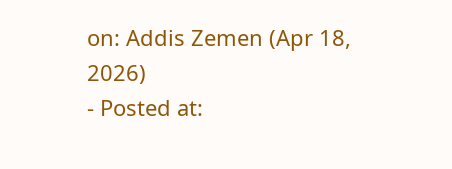on: Addis Zemen (Apr 18, 2026)
- Posted at: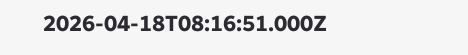2026-04-18T08:16:51.000Z